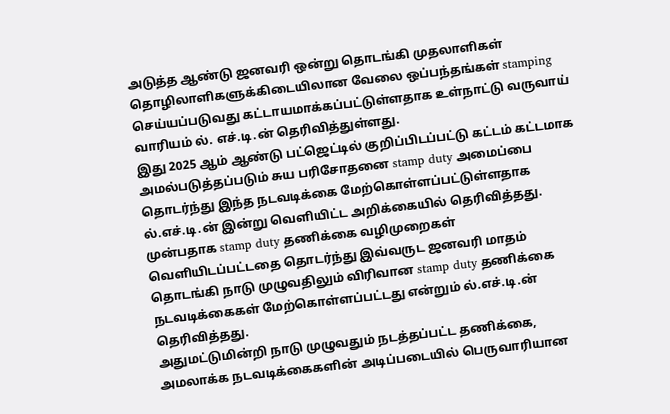அடுத்த ஆண்டு ஜனவரி ஒன்று தொடங்கி முதலாளிகள் தொழிலாளிகளுக்கிடையிலான வேலை ஒப்பந்தங்கள் stamping செய்யப்படுவது கட்டாயமாக்கப்பட்டுள்ளதாக உள்நாட்டு வருவாய் வாரியம் ல். எச்.டி.ன் தெரிவித்துள்ளது.
இது 2025 ஆம் ஆண்டு பட்ஜெட்டில் குறிப்பிடப்பட்டு கட்டம் கட்டமாக அமல்படுத்தப்படும் சுய பரிசோதனை stamp duty அமைப்பை தொடர்ந்து இந்த நடவடிக்கை மேற்கொள்ளப்பட்டுள்ளதாக ல்.எச்.டி.ன் இன்று வெளியிட்ட அறிக்கையில் தெரிவித்தது.
முன்பதாக stamp duty தணிக்கை வழிமுறைகள் வெளியிடப்பட்டதை தொடர்ந்து இவ்வருட ஜனவரி மாதம் தொடங்கி நாடு முழுவதிலும் விரிவான stamp duty தணிக்கை நடவடிக்கைகள் மேற்கொள்ளப்பட்டது என்றும் ல்.எச்.டி.ன் தெரிவித்தது.
அதுமட்டுமின்றி நாடு முழுவதும் நடத்தப்பட்ட தணிக்கை, அமலாக்க நடவடிக்கைகளின் அடிப்படையில் பெருவாரியான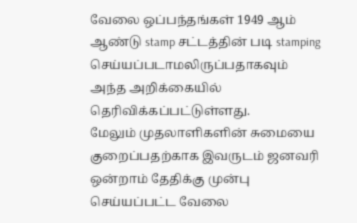வேலை ஒப்பந்தங்கள் 1949 ஆம் ஆண்டு stamp சட்டத்தின் படி stamping செய்யப்படாமலிருப்பதாகவும் அந்த அறிக்கையில் தெரிவிக்கப்பட்டுள்ளது.
மேலும் முதலாளிகளின் சுமையை குறைப்பதற்காக இவருடம் ஜனவரி ஒன்றாம் தேதிக்கு முன்பு செய்யப்பட்ட வேலை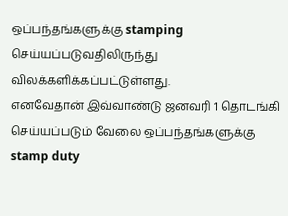ஒப்பந்தங்களுக்கு stamping செய்யப்படுவதிலிருந்து விலக்களிக்கப்பட்டுள்ளது.
எனவேதான் இவ்வாண்டு ஜனவரி 1 தொடங்கி செய்யப்படும் வேலை ஒப்பந்தங்களுக்கு stamp duty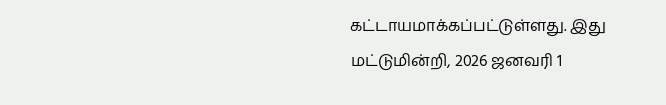கட்டாயமாக்கப்பட்டுள்ளது. இது மட்டுமின்றி, 2026 ஜனவரி 1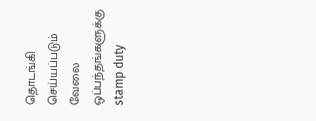தொடங்கி செய்யப்படும் வேலை ஒப்பந்தங்களுக்கு stamp duty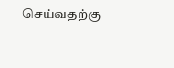செய்வதற்கு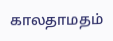காலதாமதம்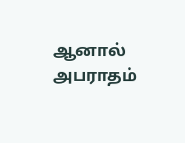ஆனால் அபராதம்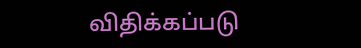விதிக்கப்படு